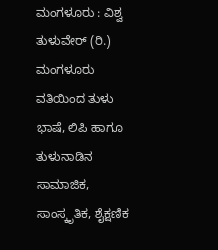ಮಂಗಳೂರು : ವಿಶ್ವ ತುಳುವೇರ್ (ರಿ.) ಮಂಗಳೂರು ವತಿಯಿಂದ ತುಳು ಭಾಷೆ, ಲಿಪಿ ಹಾಗೂ ತುಳುನಾಡಿನ ಸಾಮಾಜಿಕ, ಸಾಂಸ್ಕೃತಿಕ, ಶೈಕ್ಷಣಿಕ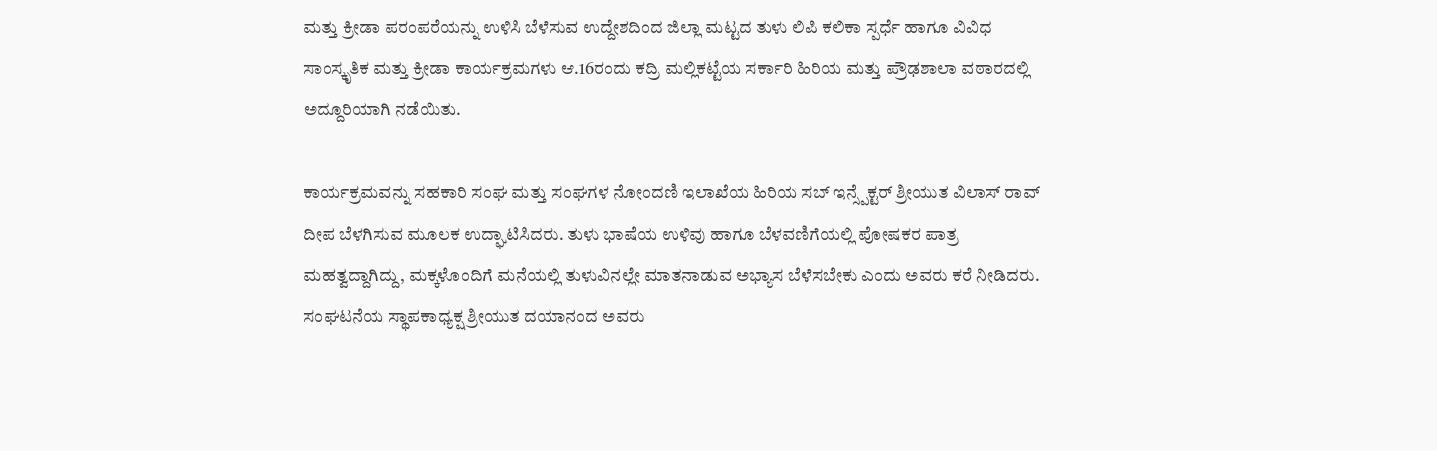ಮತ್ತು ಕ್ರೀಡಾ ಪರಂಪರೆಯನ್ನು ಉಳಿಸಿ ಬೆಳೆಸುವ ಉದ್ದೇಶದಿಂದ ಜಿಲ್ಲಾ ಮಟ್ಟದ ತುಳು ಲಿಪಿ ಕಲಿಕಾ ಸ್ಪರ್ಧೆ ಹಾಗೂ ವಿವಿಧ ಸಾಂಸ್ಕೃತಿಕ ಮತ್ತು ಕ್ರೀಡಾ ಕಾರ್ಯಕ್ರಮಗಳು ಆ.16ರಂದು ಕದ್ರಿ ಮಲ್ಲಿಕಟ್ಟೆಯ ಸರ್ಕಾರಿ ಹಿರಿಯ ಮತ್ತು ಪ್ರೌಢಶಾಲಾ ವಠಾರದಲ್ಲಿ ಅದ್ದೂರಿಯಾಗಿ ನಡೆಯಿತು.

ಕಾರ್ಯಕ್ರಮವನ್ನು ಸಹಕಾರಿ ಸಂಘ ಮತ್ತು ಸಂಘಗಳ ನೋಂದಣಿ ಇಲಾಖೆಯ ಹಿರಿಯ ಸಬ್ ಇನ್ಸ್ಪೆಕ್ಟರ್ ಶ್ರೀಯುತ ವಿಲಾಸ್ ರಾವ್ ದೀಪ ಬೆಳಗಿಸುವ ಮೂಲಕ ಉದ್ಘಾಟಿಸಿದರು. ತುಳು ಭಾಷೆಯ ಉಳಿವು ಹಾಗೂ ಬೆಳವಣಿಗೆಯಲ್ಲಿ ಪೋಷಕರ ಪಾತ್ರ ಮಹತ್ವದ್ದಾಗಿದ್ದು, ಮಕ್ಕಳೊಂದಿಗೆ ಮನೆಯಲ್ಲಿ ತುಳುವಿನಲ್ಲೇ ಮಾತನಾಡುವ ಅಭ್ಯಾಸ ಬೆಳೆಸಬೇಕು ಎಂದು ಅವರು ಕರೆ ನೀಡಿದರು.
ಸಂಘಟನೆಯ ಸ್ಥಾಪಕಾಧ್ಯಕ್ಷ ಶ್ರೀಯುತ ದಯಾನಂದ ಅವರು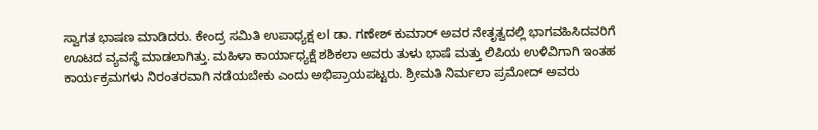ಸ್ವಾಗತ ಭಾಷಣ ಮಾಡಿದರು. ಕೇಂದ್ರ ಸಮಿತಿ ಉಪಾಧ್ಯಕ್ಷ ಲl ಡಾ. ಗಣೇಶ್ ಕುಮಾರ್ ಅವರ ನೇತೃತ್ವದಲ್ಲಿ ಭಾಗವಹಿಸಿದವರಿಗೆ ಊಟದ ವ್ಯವಸ್ಥೆ ಮಾಡಲಾಗಿತ್ತು. ಮಹಿಳಾ ಕಾರ್ಯಾಧ್ಯಕ್ಷೆ ಶಶಿಕಲಾ ಅವರು ತುಳು ಭಾಷೆ ಮತ್ತು ಲಿಪಿಯ ಉಳಿವಿಗಾಗಿ ಇಂತಹ ಕಾರ್ಯಕ್ರಮಗಳು ನಿರಂತರವಾಗಿ ನಡೆಯಬೇಕು ಎಂದು ಅಭಿಪ್ರಾಯಪಟ್ಟರು. ಶ್ರೀಮತಿ ನಿರ್ಮಲಾ ಪ್ರಮೋದ್ ಅವರು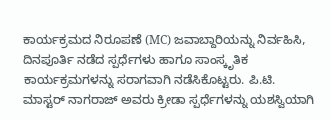ಕಾರ್ಯಕ್ರಮದ ನಿರೂಪಣೆ (MC) ಜವಾಬ್ದಾರಿಯನ್ನು ನಿರ್ವಹಿಸಿ, ದಿನಪೂರ್ತಿ ನಡೆದ ಸ್ಪರ್ಧೆಗಳು ಹಾಗೂ ಸಾಂಸ್ಕೃತಿಕ ಕಾರ್ಯಕ್ರಮಗಳನ್ನು ಸರಾಗವಾಗಿ ನಡೆಸಿಕೊಟ್ಟರು. ಪಿ.ಟಿ. ಮಾಸ್ಟರ್ ನಾಗರಾಜ್ ಅವರು ಕ್ರೀಡಾ ಸ್ಪರ್ಧೆಗಳನ್ನು ಯಶಸ್ವಿಯಾಗಿ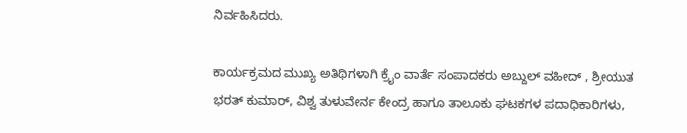ನಿರ್ವಹಿಸಿದರು.

ಕಾರ್ಯಕ್ರಮದ ಮುಖ್ಯ ಅತಿಥಿಗಳಾಗಿ ಕ್ರೈಂ ವಾರ್ತೆ ಸಂಪಾದಕರು ಅಬ್ದುಲ್ ವಹೀದ್ , ಶ್ರೀಯುತ ಭರತ್ ಕುಮಾರ್, ವಿಶ್ವ ತುಳುವೇರ್ನ ಕೇಂದ್ರ ಹಾಗೂ ತಾಲೂಕು ಘಟಕಗಳ ಪದಾಧಿಕಾರಿಗಳು,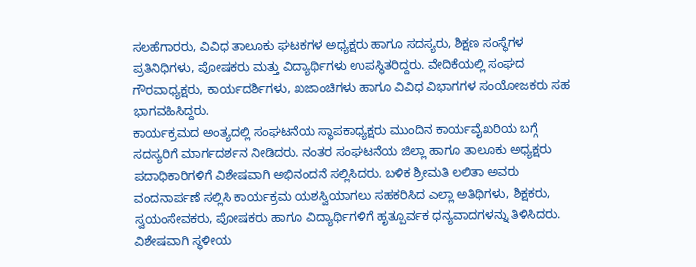ಸಲಹೆಗಾರರು, ವಿವಿಧ ತಾಲೂಕು ಘಟಕಗಳ ಅಧ್ಯಕ್ಷರು ಹಾಗೂ ಸದಸ್ಯರು, ಶಿಕ್ಷಣ ಸಂಸ್ಥೆಗಳ ಪ್ರತಿನಿಧಿಗಳು, ಪೋಷಕರು ಮತ್ತು ವಿದ್ಯಾರ್ಥಿಗಳು ಉಪಸ್ಥಿತರಿದ್ದರು. ವೇದಿಕೆಯಲ್ಲಿ ಸಂಘದ ಗೌರವಾಧ್ಯಕ್ಷರು, ಕಾರ್ಯದರ್ಶಿಗಳು, ಖಜಾಂಚಿಗಳು ಹಾಗೂ ವಿವಿಧ ವಿಭಾಗಗಳ ಸಂಯೋಜಕರು ಸಹ ಭಾಗವಹಿಸಿದ್ದರು.
ಕಾರ್ಯಕ್ರಮದ ಅಂತ್ಯದಲ್ಲಿ ಸಂಘಟನೆಯ ಸ್ಥಾಪಕಾಧ್ಯಕ್ಷರು ಮುಂದಿನ ಕಾರ್ಯವೈಖರಿಯ ಬಗ್ಗೆ ಸದಸ್ಯರಿಗೆ ಮಾರ್ಗದರ್ಶನ ನೀಡಿದರು. ನಂತರ ಸಂಘಟನೆಯ ಜಿಲ್ಲಾ ಹಾಗೂ ತಾಲೂಕು ಅಧ್ಯಕ್ಷರು ಪದಾಧಿಕಾರಿಗಳಿಗೆ ವಿಶೇಷವಾಗಿ ಅಭಿನಂದನೆ ಸಲ್ಲಿಸಿದರು. ಬಳಿಕ ಶ್ರೀಮತಿ ಲಲಿತಾ ಅವರು ವಂದನಾರ್ಪಣೆ ಸಲ್ಲಿಸಿ ಕಾರ್ಯಕ್ರಮ ಯಶಸ್ವಿಯಾಗಲು ಸಹಕರಿಸಿದ ಎಲ್ಲಾ ಅತಿಥಿಗಳು, ಶಿಕ್ಷಕರು, ಸ್ವಯಂಸೇವಕರು, ಪೋಷಕರು ಹಾಗೂ ವಿದ್ಯಾರ್ಥಿಗಳಿಗೆ ಹೃತ್ಪೂರ್ವಕ ಧನ್ಯವಾದಗಳನ್ನು ತಿಳಿಸಿದರು. ವಿಶೇಷವಾಗಿ ಸ್ಥಳೀಯ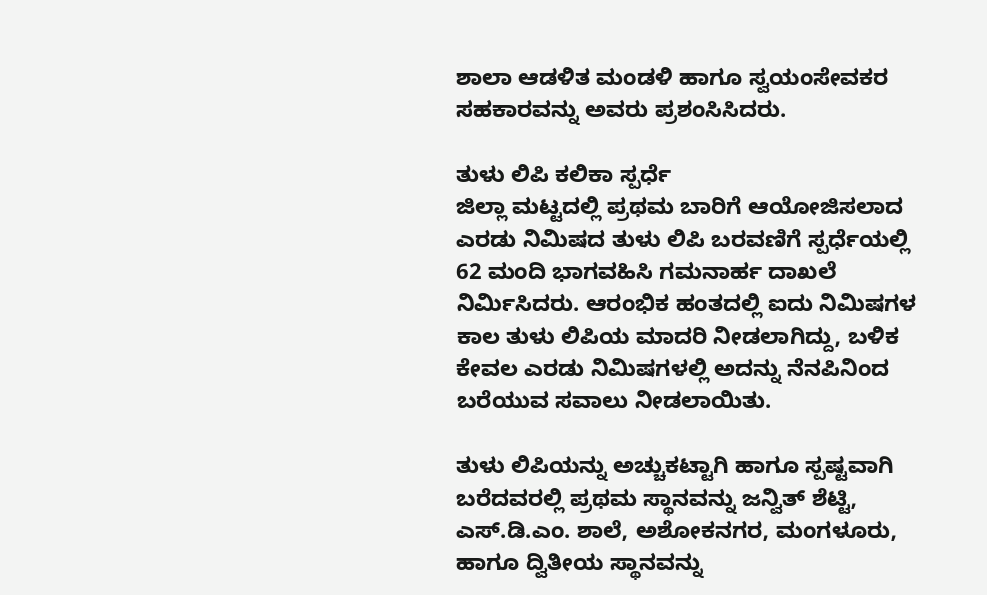ಶಾಲಾ ಆಡಳಿತ ಮಂಡಳಿ ಹಾಗೂ ಸ್ವಯಂಸೇವಕರ ಸಹಕಾರವನ್ನು ಅವರು ಪ್ರಶಂಸಿಸಿದರು.

ತುಳು ಲಿಪಿ ಕಲಿಕಾ ಸ್ಪರ್ಧೆ
ಜಿಲ್ಲಾ ಮಟ್ಟದಲ್ಲಿ ಪ್ರಥಮ ಬಾರಿಗೆ ಆಯೋಜಿಸಲಾದ ಎರಡು ನಿಮಿಷದ ತುಳು ಲಿಪಿ ಬರವಣಿಗೆ ಸ್ಪರ್ಧೆಯಲ್ಲಿ 62 ಮಂದಿ ಭಾಗವಹಿಸಿ ಗಮನಾರ್ಹ ದಾಖಲೆ ನಿರ್ಮಿಸಿದರು. ಆರಂಭಿಕ ಹಂತದಲ್ಲಿ ಐದು ನಿಮಿಷಗಳ ಕಾಲ ತುಳು ಲಿಪಿಯ ಮಾದರಿ ನೀಡಲಾಗಿದ್ದು, ಬಳಿಕ ಕೇವಲ ಎರಡು ನಿಮಿಷಗಳಲ್ಲಿ ಅದನ್ನು ನೆನಪಿನಿಂದ ಬರೆಯುವ ಸವಾಲು ನೀಡಲಾಯಿತು.

ತುಳು ಲಿಪಿಯನ್ನು ಅಚ್ಚುಕಟ್ಟಾಗಿ ಹಾಗೂ ಸ್ಪಷ್ಟವಾಗಿ ಬರೆದವರಲ್ಲಿ ಪ್ರಥಮ ಸ್ಥಾನವನ್ನು ಜನ್ವಿತ್ ಶೆಟ್ಟಿ, ಎಸ್.ಡಿ.ಎಂ. ಶಾಲೆ, ಅಶೋಕನಗರ, ಮಂಗಳೂರು, ಹಾಗೂ ದ್ವಿತೀಯ ಸ್ಥಾನವನ್ನು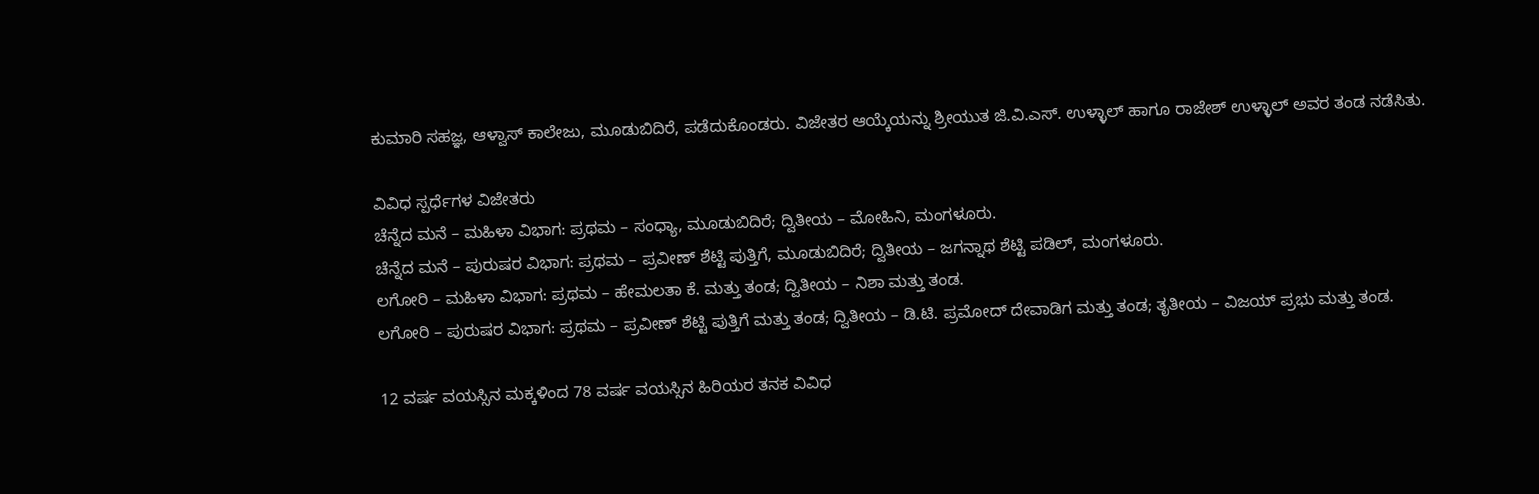ಕುಮಾರಿ ಸಹಜ್ಞ, ಆಳ್ವಾಸ್ ಕಾಲೇಜು, ಮೂಡುಬಿದಿರೆ, ಪಡೆದುಕೊಂಡರು. ವಿಜೇತರ ಆಯ್ಕೆಯನ್ನು ಶ್ರೀಯುತ ಜಿ.ವಿ.ಎಸ್. ಉಳ್ಳಾಲ್ ಹಾಗೂ ರಾಜೇಶ್ ಉಳ್ಳಾಲ್ ಅವರ ತಂಡ ನಡೆಸಿತು.

ವಿವಿಧ ಸ್ಪರ್ಧೆಗಳ ವಿಜೇತರು
ಚೆನ್ನೆದ ಮನೆ – ಮಹಿಳಾ ವಿಭಾಗ: ಪ್ರಥಮ – ಸಂಧ್ಯಾ, ಮೂಡುಬಿದಿರೆ; ದ್ವಿತೀಯ – ಮೋಹಿನಿ, ಮಂಗಳೂರು.
ಚೆನ್ನೆದ ಮನೆ – ಪುರುಷರ ವಿಭಾಗ: ಪ್ರಥಮ – ಪ್ರವೀಣ್ ಶೆಟ್ಟಿ ಪುತ್ತಿಗೆ, ಮೂಡುಬಿದಿರೆ; ದ್ವಿತೀಯ – ಜಗನ್ನಾಥ ಶೆಟ್ಟಿ ಪಡಿಲ್, ಮಂಗಳೂರು.
ಲಗೋರಿ – ಮಹಿಳಾ ವಿಭಾಗ: ಪ್ರಥಮ – ಹೇಮಲತಾ ಕೆ. ಮತ್ತು ತಂಡ; ದ್ವಿತೀಯ – ನಿಶಾ ಮತ್ತು ತಂಡ.
ಲಗೋರಿ – ಪುರುಷರ ವಿಭಾಗ: ಪ್ರಥಮ – ಪ್ರವೀಣ್ ಶೆಟ್ಟಿ ಪುತ್ತಿಗೆ ಮತ್ತು ತಂಡ; ದ್ವಿತೀಯ – ಡಿ.ಟಿ. ಪ್ರಮೋದ್ ದೇವಾಡಿಗ ಮತ್ತು ತಂಡ; ತೃತೀಯ – ವಿಜಯ್ ಪ್ರಭು ಮತ್ತು ತಂಡ.

12 ವರ್ಷ ವಯಸ್ಸಿನ ಮಕ್ಕಳಿಂದ 78 ವರ್ಷ ವಯಸ್ಸಿನ ಹಿರಿಯರ ತನಕ ವಿವಿಧ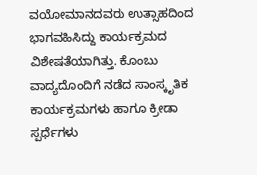ವಯೋಮಾನದವರು ಉತ್ಸಾಹದಿಂದ ಭಾಗವಹಿಸಿದ್ದು ಕಾರ್ಯಕ್ರಮದ ವಿಶೇಷತೆಯಾಗಿತ್ತು. ಕೊಂಬು ವಾದ್ಯದೊಂದಿಗೆ ನಡೆದ ಸಾಂಸ್ಕೃತಿಕ ಕಾರ್ಯಕ್ರಮಗಳು ಹಾಗೂ ಕ್ರೀಡಾ ಸ್ಪರ್ಧೆಗಳು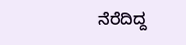ನೆರೆದಿದ್ದ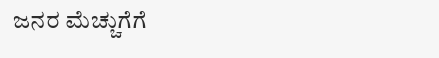ಜನರ ಮೆಚ್ಚುಗೆಗೆ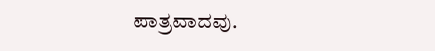ಪಾತ್ರವಾದವು.